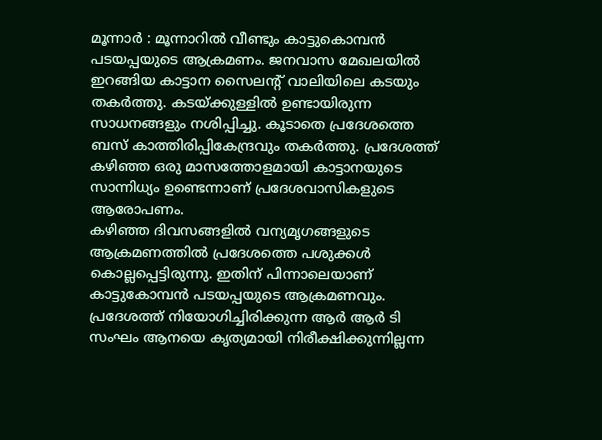മൂന്നാർ : മൂന്നാറിൽ വീണ്ടും കാട്ടുകൊമ്പൻ പടയപ്പയുടെ ആക്രമണം. ജനവാസ മേഖലയിൽ ഇറങ്ങിയ കാട്ടാന സൈലന്റ് വാലിയിലെ കടയും തകർത്തു. കടയ്ക്കുള്ളിൽ ഉണ്ടായിരുന്ന സാധനങ്ങളും നശിപ്പിച്ചു. കൂടാതെ പ്രദേശത്തെ ബസ് കാത്തിരിപ്പികേന്ദ്രവും തകർത്തു. പ്രദേശത്ത് കഴിഞ്ഞ ഒരു മാസത്തോളമായി കാട്ടാനയുടെ സാന്നിധ്യം ഉണ്ടെന്നാണ് പ്രദേശവാസികളുടെ ആരോപണം.
കഴിഞ്ഞ ദിവസങ്ങളിൽ വന്യമൃഗങ്ങളുടെ ആക്രമണത്തിൽ പ്രദേശത്തെ പശുക്കൾ കൊല്ലപ്പെട്ടിരുന്നു. ഇതിന് പിന്നാലെയാണ് കാട്ടുകോമ്പൻ പടയപ്പയുടെ ആക്രമണവും. പ്രദേശത്ത് നിയോഗിച്ചിരിക്കുന്ന ആർ ആർ ടി സംഘം ആനയെ കൃത്യമായി നിരീക്ഷിക്കുന്നില്ലന്ന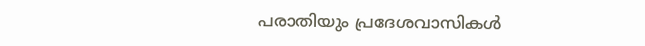പരാതിയും പ്രദേശവാസികൾ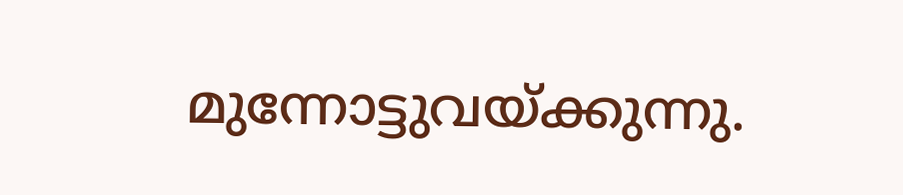മുന്നോട്ടുവയ്ക്കുന്നു.